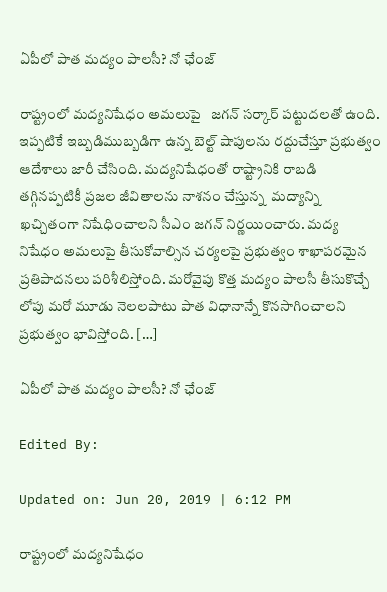ఏపీలో పాత మద్యం పాలసీ? నో ఛేంజ్

రాష్ట్రంలో మద్యనిషేధం అమలుపై   జగన్ సర్కార్ పట్టుదలతో ఉంది. ఇప్పటికే ఇబ్బడిముబ్బడిగా ఉన్న బెల్ట్ షాపులను రద్దుచేస్తూ ప్రభుత్వం ఆదేశాలు జారీ చేసింది. మద్యనిషేధంతో రాష్ట్రానికి రాబడి తగ్గినప్పటికీ ప్రజల జీవితాలను నాశనం చేస్తున్న  మద్యాన్ని ఖచ్చితంగా నిషేధించాలని సీఎం జగన్ నిర్ణయించారు. మద్య నిషేధం అమలుపై తీసుకోవాల్సిన చర్యలపై ప్రభుత్వం శాఖాపరమైన ప్రతిపాదనలు పరిశీలిస్తోంది. మరోవైపు కొత్త మద్యం పాలసీ తీసుకొచ్చే లోపు మరో మూడు నెలలపాటు పాత విధానాన్నే కొనసాగించాలని ప్రభుత్వం భావిస్తోంది. […]

ఏపీలో పాత మద్యం పాలసీ? నో ఛేంజ్

Edited By:

Updated on: Jun 20, 2019 | 6:12 PM

రాష్ట్రంలో మద్యనిషేధం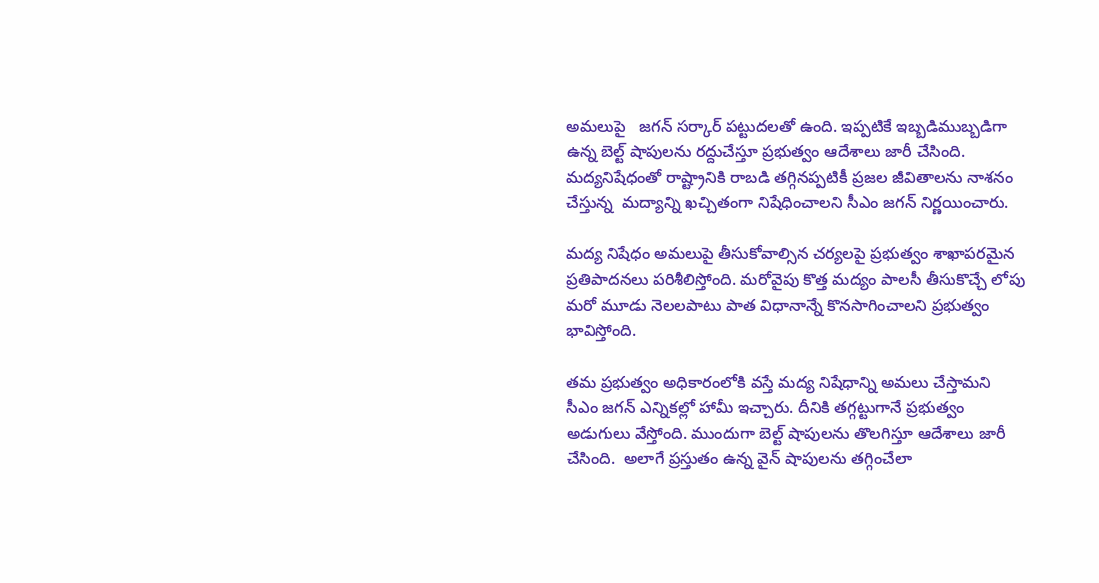అమలుపై   జగన్ సర్కార్ పట్టుదలతో ఉంది. ఇప్పటికే ఇబ్బడిముబ్బడిగా ఉన్న బెల్ట్ షాపులను రద్దుచేస్తూ ప్రభుత్వం ఆదేశాలు జారీ చేసింది. మద్యనిషేధంతో రాష్ట్రానికి రాబడి తగ్గినప్పటికీ ప్రజల జీవితాలను నాశనం చేస్తున్న  మద్యాన్ని ఖచ్చితంగా నిషేధించాలని సీఎం జగన్ నిర్ణయించారు.

మద్య నిషేధం అమలుపై తీసుకోవాల్సిన చర్యలపై ప్రభుత్వం శాఖాపరమైన ప్రతిపాదనలు పరిశీలిస్తోంది. మరోవైపు కొత్త మద్యం పాలసీ తీసుకొచ్చే లోపు మరో మూడు నెలలపాటు పాత విధానాన్నే కొనసాగించాలని ప్రభుత్వం భావిస్తోంది.

తమ ప్రభుత్వం అధికారంలోకి వస్తే మద్య నిషేధాన్ని అమలు చేస్తామని సీఎం జగన్ ఎన్నికల్లో హామీ ఇచ్చారు. దీనికి తగ్గట్టుగానే ప్రభుత్వం అడుగులు వేస్తోంది. ముందుగా బెల్ట్ షాపులను తొలగిస్తూ ఆదేశాలు జారీ చేసింది.  అలాగే ప్రస్తుతం ఉన్న వైన్ షాపులను తగ్గించేలా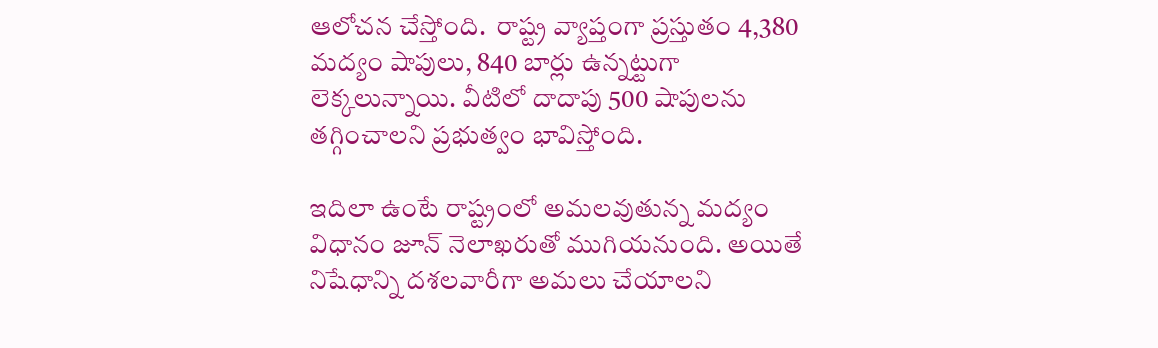ఆలోచన చేస్తోంది.  రాష్ట్ర వ్యాప్తంగా ప్రస్తుతం 4,380 మద్యం షాపులు, 840 బార్లు ఉన్నట్టుగా లెక్కలున్నాయి. వీటిలో దాదాపు 500 షాపులను తగ్గించాలని ప్రభుత్వం భావిస్తోంది.

ఇదిలా ఉంటే రాష్ట్రంలో అమలవుతున్న మద్యం విధానం జూన్ నెలాఖరుతో ముగియనుంది. అయితే  నిషేధాన్ని దశలవారీగా అమలు చేయాలని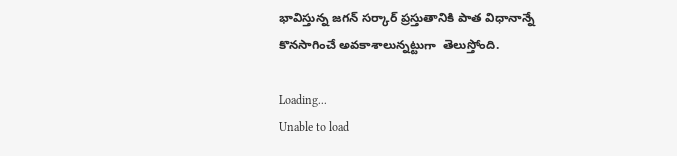భావిస్తున్న జగన్ సర్కార్ ప్రస్తుతానికి పాత విధానాన్నే కొనసాగించే అవకాశాలున్నట్టుగా  తెలుస్తోంది.

Loading...
Unable to load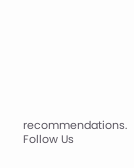recommendations.
Follow Us